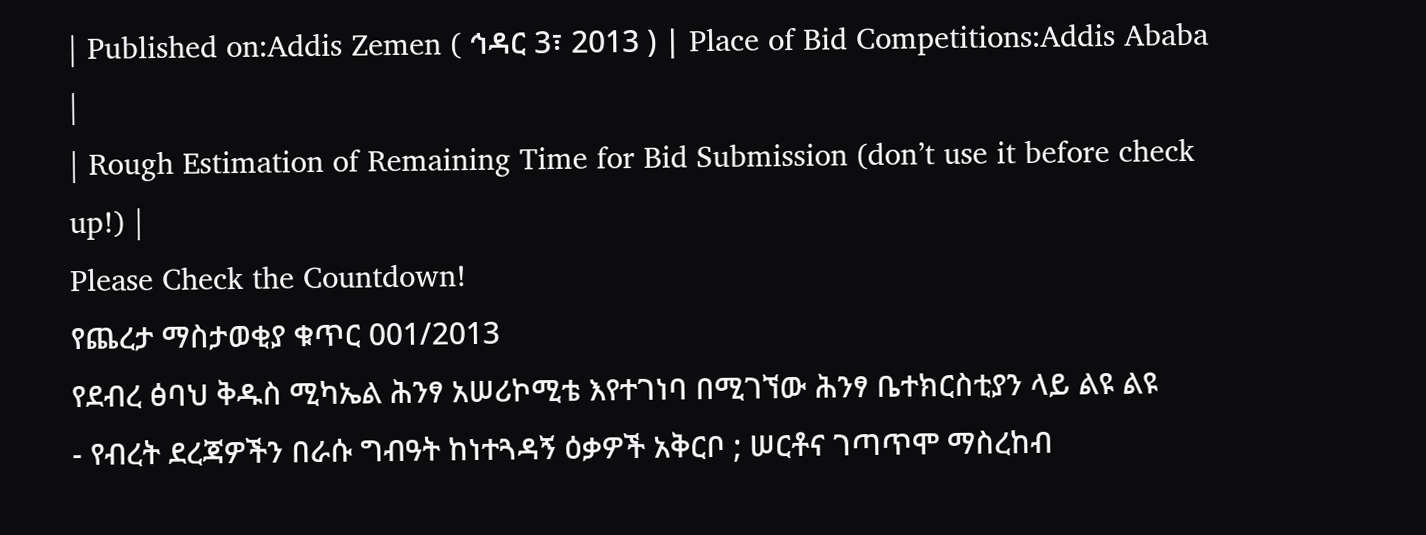| Published on:Addis Zemen ( ኅዳር 3፣ 2013 ) | Place of Bid Competitions:Addis Ababa |
| Rough Estimation of Remaining Time for Bid Submission (don’t use it before check up!) |
Please Check the Countdown!
የጨረታ ማስታወቂያ ቁጥር 001/2013
የደብረ ፅባህ ቅዱስ ሚካኤል ሕንፃ አሠሪኮሚቴ እየተገነባ በሚገኘው ሕንፃ ቤተክርስቲያን ላይ ልዩ ልዩ
- የብረት ደረጃዎችን በራሱ ግብዓት ከነተጓዳኝ ዕቃዎች አቅርቦ ; ሠርቶና ገጣጥሞ ማስረከብ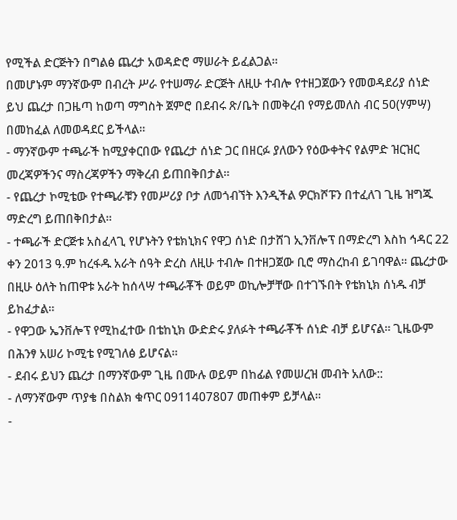የሚችል ድርጅትን በግልፅ ጨረታ አወዳድሮ ማሠራት ይፈልጋል፡፡
በመሆኑም ማንኛውም በብረት ሥራ የተሠማራ ድርጅት ለዚሁ ተብሎ የተዘጋጀውን የመወዳደሪያ ሰነድ ይህ ጨረታ በጋዜጣ ከወጣ ማግስት ጀምሮ በደብሩ ጽ/ቤት በመቅረብ የማይመለስ ብር 50(ሃምሣ) በመከፈል ለመወዳደር ይችላል፡፡
- ማንኛውም ተጫራች ከሚያቀርበው የጨረታ ሰነድ ጋር በዘርፉ ያለውን የዕውቀትና የልምድ ዝርዝር መረጃዎችንና ማስረጃዎችን ማቅረብ ይጠበቅበታል፡፡
- የጨረታ ኮሚቴው የተጫራቹን የመሥሪያ ቦታ ለመጎብኘት እንዲችል ዎርክሾፑን በተፈለገ ጊዜ ዝግጁ ማድረግ ይጠበቅበታል፡፡
- ተጫራች ድርጅቱ አስፈላጊ የሆኑትን የቴክኒክና የዋጋ ሰነድ በታሸገ ኢንቨሎፕ በማድረግ እስከ ኅዳር 22 ቀን 2013 ዓ.ም ከረፋዱ አራት ሰዓት ድረስ ለዚሁ ተብሎ በተዘጋጀው ቢሮ ማስረከብ ይገባዋል፡፡ ጨረታው በዚሁ ዕለት ከጠዋቱ አራት ከሰላሣ ተጫራቾች ወይም ወኪሎቻቸው በተገኙበት የቴክኒክ ሰነዱ ብቻ ይከፈታል፡፡
- የዋጋው ኤንቨሎፕ የሚከፈተው በቴከኒክ ውድድሩ ያለፉት ተጫራቾች ሰነድ ብቻ ይሆናል፡፡ ጊዜውም በሕንፃ አሠሪ ኮሚቴ የሚገለፅ ይሆናል፡፡
- ደብሩ ይህን ጨረታ በማንኛውም ጊዜ በሙሉ ወይም በከፊል የመሠረዝ መብት አለው::
- ለማንኛውም ጥያቄ በስልክ ቁጥር 0911407807 መጠቀም ይቻላል፡፡
-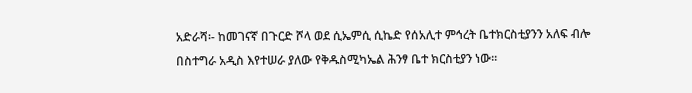አድራሻ፡- ከመገናኛ በጉርድ ሾላ ወደ ሲኤምሲ ሲኬድ የሰአሊተ ምኅረት ቤተክርስቲያንን አለፍ ብሎ በስተግራ አዲስ እየተሠራ ያለው የቅዱስሚካኤል ሕንፃ ቤተ ክርስቲያን ነው፡፡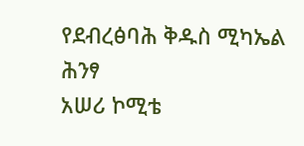የደብረፅባሕ ቅዱስ ሚካኤል ሕንፃ
አሠሪ ኮሚቴ